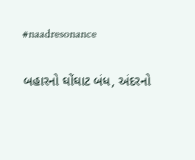#naadresonance

બહારનો ઘોંઘાટ બંધ, અંદરનો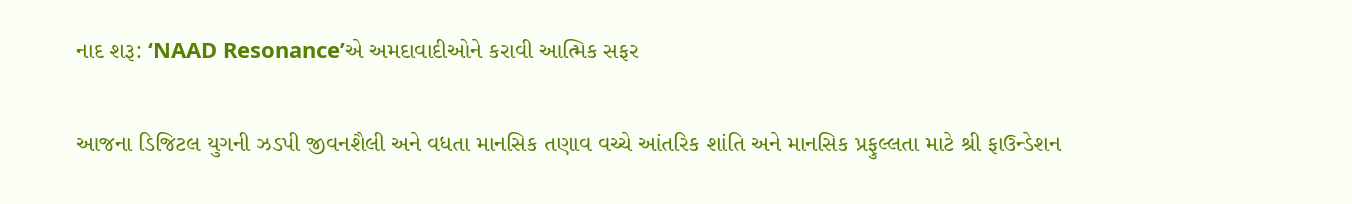નાદ શરૂ: ‘NAAD Resonance’એ અમદાવાદીઓને કરાવી આત્મિક સફર

આજના ડિજિટલ યુગની ઝડપી જીવનશૈલી અને વધતા માનસિક તણાવ વચ્ચે આંતરિક શાંતિ અને માનસિક પ્રફુલ્લતા માટે શ્રી ફાઉન્ડેશન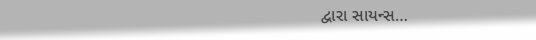દ્વારા સાયન્સ…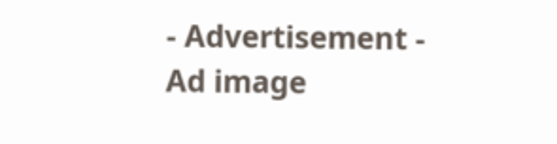- Advertisement -
Ad image